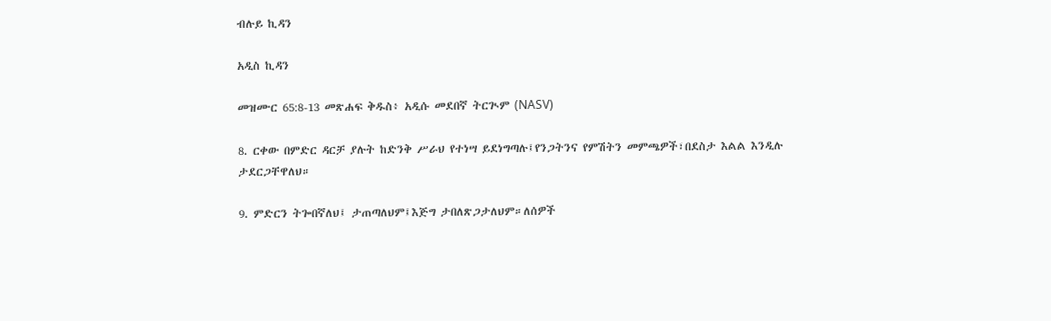ብሉይ ኪዳን

አዲስ ኪዳን

መዝሙር 65:8-13 መጽሐፍ ቅዱስ፥ አዲሱ መደበኛ ትርጒም (NASV)

8. ርቀው በምድር ዳርቻ ያሉት ከድንቅ ሥራህ የተነሣ ይደነግጣሉ፤የንጋትንና የምሽትን መምጫዎች፣በደስታ እልል እንዲሉ ታደርጋቸዋለህ።

9. ምድርን ትጐበኛለህ፤ ታጠጣለህም፤እጅግ ታበለጽጋታለህም።ለሰዎች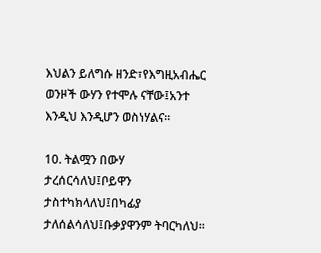እህልን ይለግሱ ዘንድ፣የእግዚአብሔር ወንዞች ውሃን የተሞሉ ናቸው፤አንተ እንዲህ እንዲሆን ወስነሃልና።

10. ትልሟን በውሃ ታረሰርሳለህ፤ቦይዋን ታስተካክላለህ፤በካፊያ ታለሰልሳለህ፤ቡቃያዋንም ትባርካለህ።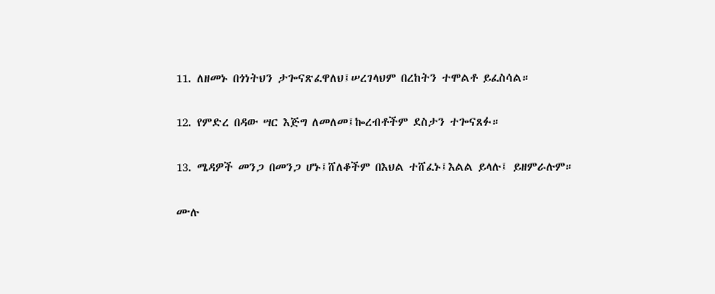11. ለዘመኑ በጎነትህን ታጐናጽፈዋለህ፤ሠረገላህም በረከትን ተሞልቶ ይፈስሳል።

12. የምድረ በዳው ሣር እጅግ ለመለመ፤ኰረብቶችም ደስታን ተጐናጸፉ።

13. ሜዳዎች መንጋ በመንጋ ሆኑ፤ሸለቆችም በእህል ተሸፈኑ፤እልል ይላሉ፤ ይዘምራሉም።

ሙሉ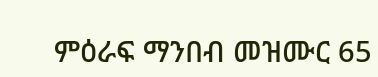ምዕራፍ ማንበብ መዝሙር 65